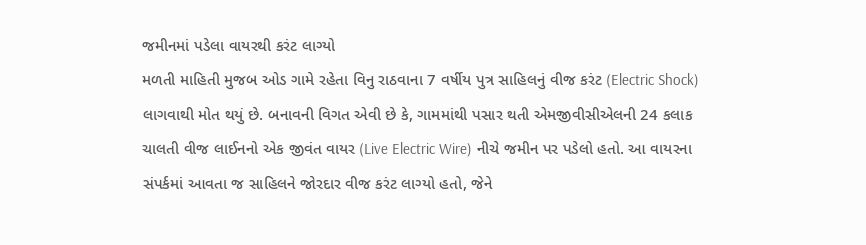જમીનમાં પડેલા વાયરથી કરંટ લાગ્યો
મળતી માહિતી મુજબ ઓડ ગામે રહેતા વિનુ રાઠવાના 7 વર્ષીય પુત્ર સાહિલનું વીજ કરંટ (Electric Shock) લાગવાથી મોત થયું છે. બનાવની વિગત એવી છે કે, ગામમાંથી પસાર થતી એમજીવીસીએલની 24 કલાક ચાલતી વીજ લાઈનનો એક જીવંત વાયર (Live Electric Wire) નીચે જમીન પર પડેલો હતો. આ વાયરના સંપર્કમાં આવતા જ સાહિલને જોરદાર વીજ કરંટ લાગ્યો હતો, જેને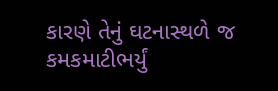કારણે તેનું ઘટનાસ્થળે જ કમકમાટીભર્યું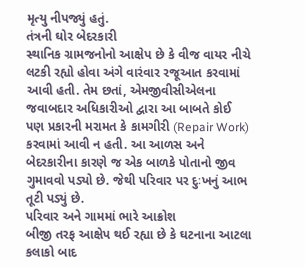મૃત્યુ નીપજ્યું હતું.
તંત્રની ઘોર બેદરકારી
સ્થાનિક ગ્રામજનોનો આક્ષેપ છે કે વીજ વાયર નીચે લટકી રહ્યો હોવા અંગે વારંવાર રજૂઆત કરવામાં આવી હતી. તેમ છતાં, એમજીવીસીએલના જવાબદાર અધિકારીઓ દ્વારા આ બાબતે કોઈ પણ પ્રકારની મરામત કે કામગીરી (Repair Work) કરવામાં આવી ન હતી. આ આળસ અને બેદરકારીના કારણે જ એક બાળકે પોતાનો જીવ ગુમાવવો પડ્યો છે. જેથી પરિવાર પર દુઃખનું આભ તૂટી પડ્યું છે.
પરિવાર અને ગામમાં ભારે આક્રોશ
બીજી તરફ આક્ષેપ થઈ રહ્યા છે કે ઘટનાના આટલા કલાકો બાદ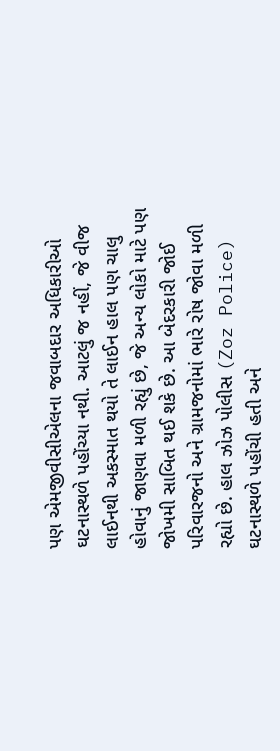પણ એમજીવીસીએલના જવાબદાર અધિકારીઓ ઘટનાસ્થળે પહોંચ્યા નથી. આટલું જ નહીં, જે વીજ લાઈનથી અકસ્માત થયો તે લાઈન હાલ પણ ચાલુ હોવાનું જાણવા મળી રહ્યું છે, જે અન્ય લોકો માટે પણ જોખમી સાબિત થઈ શકે છે. આ બેદરકારી જોઈ પરિવારજનો અને ગ્રામજનોમાં ભારે રોષ જોવા મળી રહ્યો છે. હાલ ઝોઝ પોલીસ (Zoz Police) ઘટનાસ્થળે પહોંચી હતી અને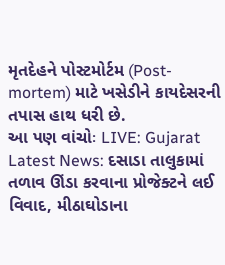મૃતદેહને પોસ્ટમોર્ટમ (Post-mortem) માટે ખસેડીને કાયદેસરની તપાસ હાથ ધરી છે.
આ પણ વાંચોઃ LIVE: Gujarat Latest News: દસાડા તાલુકામાં તળાવ ઊંડા કરવાના પ્રોજેક્ટને લઈ વિવાદ, મીઠાઘોડાના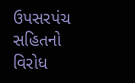ઉપસરપંચ સહિતનો વિરોધ